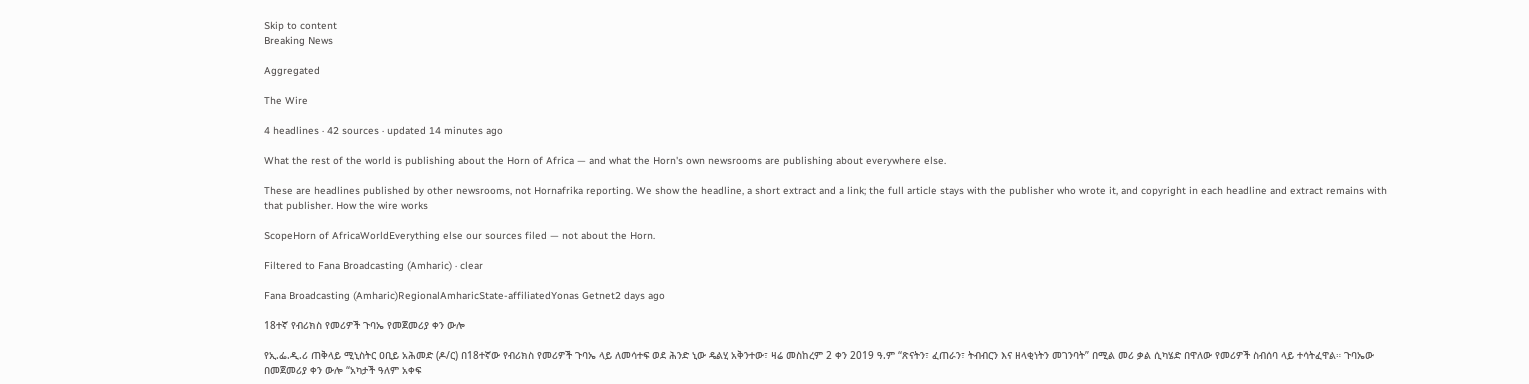Skip to content
Breaking News

Aggregated

The Wire

4 headlines · 42 sources · updated 14 minutes ago

What the rest of the world is publishing about the Horn of Africa — and what the Horn's own newsrooms are publishing about everywhere else.

These are headlines published by other newsrooms, not Hornafrika reporting. We show the headline, a short extract and a link; the full article stays with the publisher who wrote it, and copyright in each headline and extract remains with that publisher. How the wire works

ScopeHorn of AfricaWorldEverything else our sources filed — not about the Horn.

Filtered to Fana Broadcasting (Amharic) · clear

Fana Broadcasting (Amharic)RegionalAmharicState-affiliatedYonas Getnet2 days ago

18ተኛ የብሪክስ የመሪዎች ጉባኤ የመጀመሪያ ቀን ውሎ

የኢ.ፌ.ዲ.ሪ ጠቅላይ ሚኒስትር ዐቢይ አሕመድ (ዶ/ር) በ18ተኛው የብሪክስ የመሪዎች ጉባኤ ላይ ለመሳተፍ ወደ ሕንድ ኒው ዴልሂ አቅንተው፣ ዛሬ መስከረም 2 ቀን 2019 ዓ.ም ‘‘ጽናትን፣ ፈጠራን፣ ትብብርን እና ዘላቂነትን መገንባት’’ በሚል መሪ ቃል ሲካሄድ በዋለው የመሪዎች ስብሰባ ላይ ተሳትፈዋል። ጉባኤው በመጀመሪያ ቀን ውሎ “አካታች ዓለም አቀፍ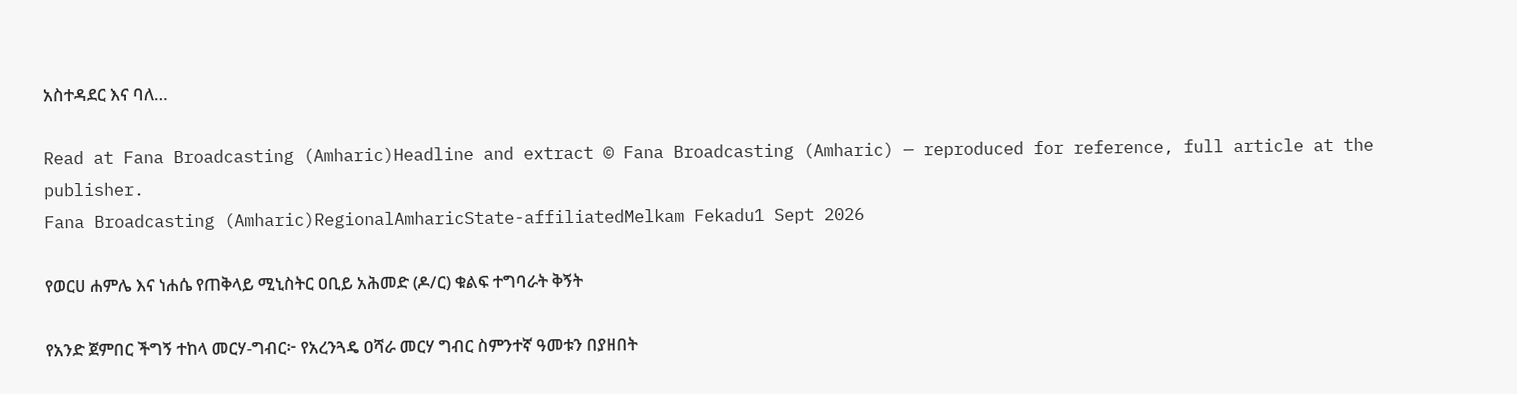አስተዳደር እና ባለ…

Read at Fana Broadcasting (Amharic)Headline and extract © Fana Broadcasting (Amharic) — reproduced for reference, full article at the publisher.
Fana Broadcasting (Amharic)RegionalAmharicState-affiliatedMelkam Fekadu1 Sept 2026

የወርሀ ሐምሌ እና ነሐሴ የጠቅላይ ሚኒስትር ዐቢይ አሕመድ (ዶ/ር) ቁልፍ ተግባራት ቅኝት

የአንድ ጀምበር ችግኝ ተከላ መርሃ-ግብር፦ የአረንጓዴ ዐሻራ መርሃ ግብር ስምንተኛ ዓመቱን በያዘበት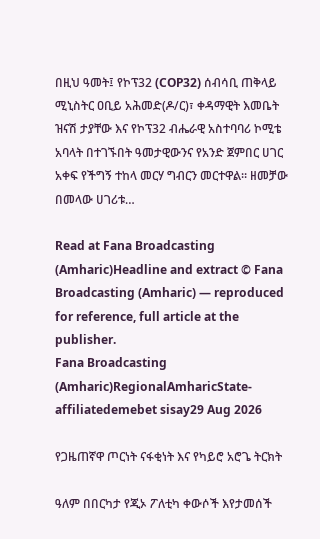በዚህ ዓመት፤ የኮፕ32 (COP32) ሰብሳቢ ጠቅላይ ሚኒስትር ዐቢይ አሕመድ(ዶ/ር)፣ ቀዳማዊት እመቤት ዝናሽ ታያቸው እና የኮፕ32 ብሔራዊ አስተባባሪ ኮሚቴ አባላት በተገኙበት ዓመታዊውንና የአንድ ጀምበር ሀገር አቀፍ የችግኝ ተከላ መርሃ ግብርን መርተዋል። ዘመቻው በመላው ሀገሪቱ…

Read at Fana Broadcasting (Amharic)Headline and extract © Fana Broadcasting (Amharic) — reproduced for reference, full article at the publisher.
Fana Broadcasting (Amharic)RegionalAmharicState-affiliatedemebet sisay29 Aug 2026

የጋዜጠኛዋ ጦርነት ናፋቂነት እና የካይሮ አሮጌ ትርክት

ዓለም በበርካታ የጂኦ ፖለቲካ ቀውሶች እየታመሰች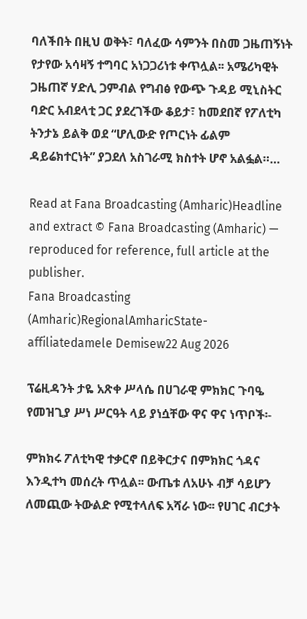ባለችበት በዚህ ወቅት፣ ባለፈው ሳምንት በስመ ጋዜጠኝነት የታየው አሳዛኝ ተግባር አነጋጋሪነቱ ቀጥሏል፡፡ አሜሪካዊት ጋዜጠኛ ሃድሊ ጋምብል የግብፅ የውጭ ጉዳይ ሚኒስትር ባድር አብደላቲ ጋር ያደረገችው ቆይታ፣ ከመደበኛ የፖለቲካ ትንታኔ ይልቅ ወደ “ሆሊውድ የጦርነት ፊልም ዳይሬክተርነት” ያጋደለ አስገራሚ ክስተት ሆኖ አልፏል።…

Read at Fana Broadcasting (Amharic)Headline and extract © Fana Broadcasting (Amharic) — reproduced for reference, full article at the publisher.
Fana Broadcasting (Amharic)RegionalAmharicState-affiliatedamele Demisew22 Aug 2026

ፕሬዚዳንት ታዬ አጽቀ ሥላሴ በሀገራዊ ምክክር ጉባዔ የመዝጊያ ሥነ ሥርዓት ላይ ያነሷቸው ዋና ዋና ነጥቦች፡-

ምክክሩ ፖለቲካዊ ተቃርኖ በይቅርታና በምክክር ጎዳና እንዲተካ መሰረት ጥሏል፡፡ ውጤቱ ለአሁኑ ብቻ ሳይሆን ለመጪው ትውልድ የሚተላለፍ አሻራ ነው፡፡ የሀገር ብርታት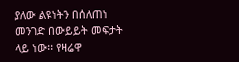ያለው ልዩነትን በሰለጠነ መንገድ በውይይት መፍታት ላይ ነው፡፡ የዛሬዋ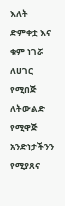እለት ድምቀቷ እና ቁም ነገሯ ለሀገር የሚበጅ ለትውልድ የሚዋጅ አንድነታችንን የሚያጸና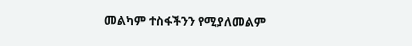መልካም ተስፋችንን የሚያለመልም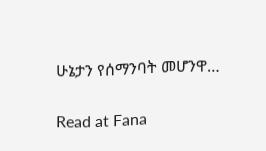ሁኔታን የሰማንባት መሆንዋ…

Read at Fana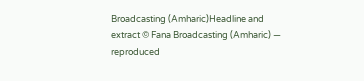Broadcasting (Amharic)Headline and extract © Fana Broadcasting (Amharic) — reproduced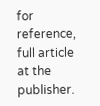for reference, full article at the publisher.